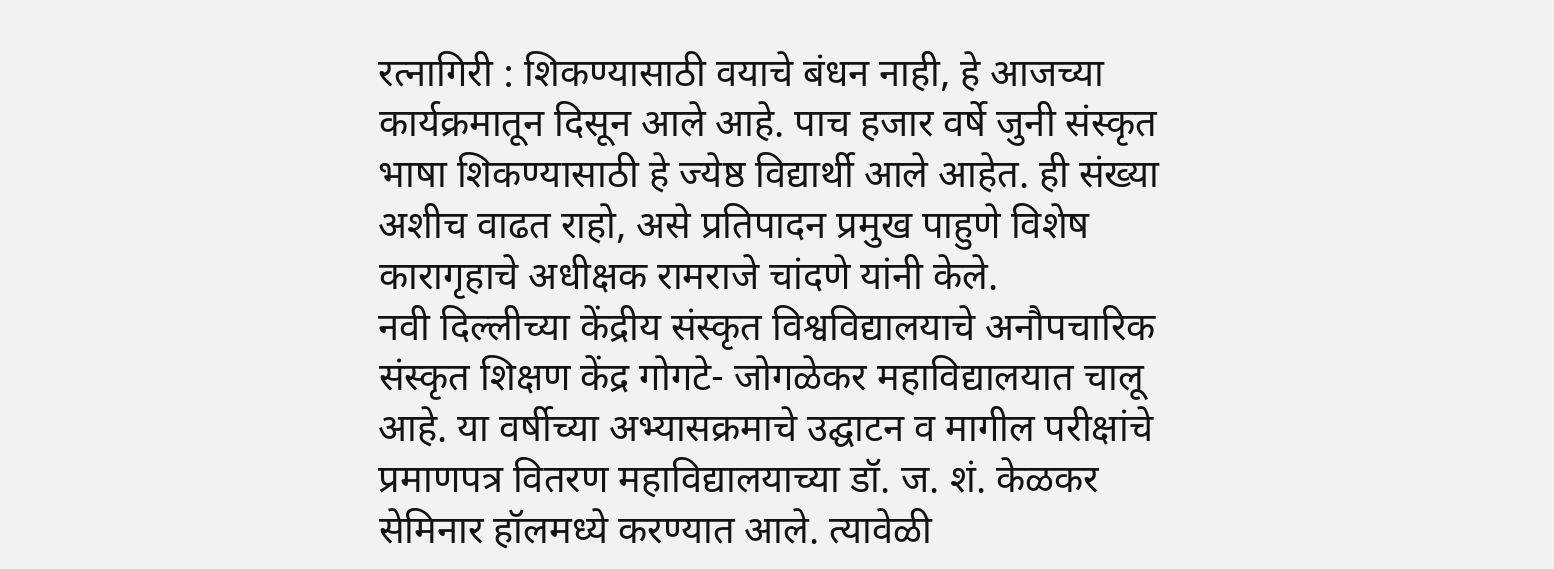रत्नागिरी : शिकण्यासाठी वयाचे बंधन नाही, हे आजच्या कार्यक्रमातून दिसून आले आहे. पाच हजार वर्षे जुनी संस्कृत भाषा शिकण्यासाठी हे ज्येष्ठ विद्यार्थी आले आहेत. ही संख्या अशीच वाढत राहो, असे प्रतिपादन प्रमुख पाहुणे विशेष कारागृहाचे अधीक्षक रामराजे चांदणे यांनी केले.
नवी दिल्लीच्या केंद्रीय संस्कृत विश्वविद्यालयाचे अनौपचारिक संस्कृत शिक्षण केंद्र गोगटे- जोगळेकर महाविद्यालयात चालू आहे. या वर्षीच्या अभ्यासक्रमाचे उद्घाटन व मागील परीक्षांचे प्रमाणपत्र वितरण महाविद्यालयाच्या डॉ. ज. शं. केळकर सेमिनार हॉलमध्ये करण्यात आले. त्यावेळी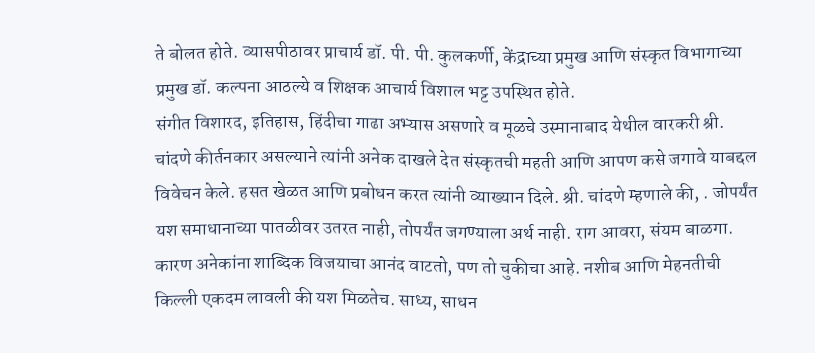ते बोलत होते. व्यासपीठावर प्राचार्य डॉ. पी. पी. कुलकर्णी, केंद्राच्या प्रमुख आणि संस्कृत विभागाच्या प्रमुख डॉ. कल्पना आठल्ये व शिक्षक आचार्य विशाल भट्ट उपस्थित होते.
संगीत विशारद, इतिहास, हिंदीचा गाढा अभ्यास असणारे व मूळचे उस्मानाबाद येथील वारकरी श्री. चांदणे कीर्तनकार असल्याने त्यांनी अनेक दाखले देत संस्कृतची महती आणि आपण कसे जगावे याबद्दल विवेचन केले. हसत खेळत आणि प्रबोधन करत त्यांनी व्याख्यान दिले. श्री. चांदणे म्हणाले की, . जोपर्यंत यश समाधानाच्या पातळीवर उतरत नाही, तोपर्यंत जगण्याला अर्थ नाही. राग आवरा, संयम बाळगा. कारण अनेकांना शाब्दिक विजयाचा आनंद वाटतो, पण तो चुकीचा आहे. नशीब आणि मेहनतीची किल्ली एकदम लावली की यश मिळतेच. साध्य, साधन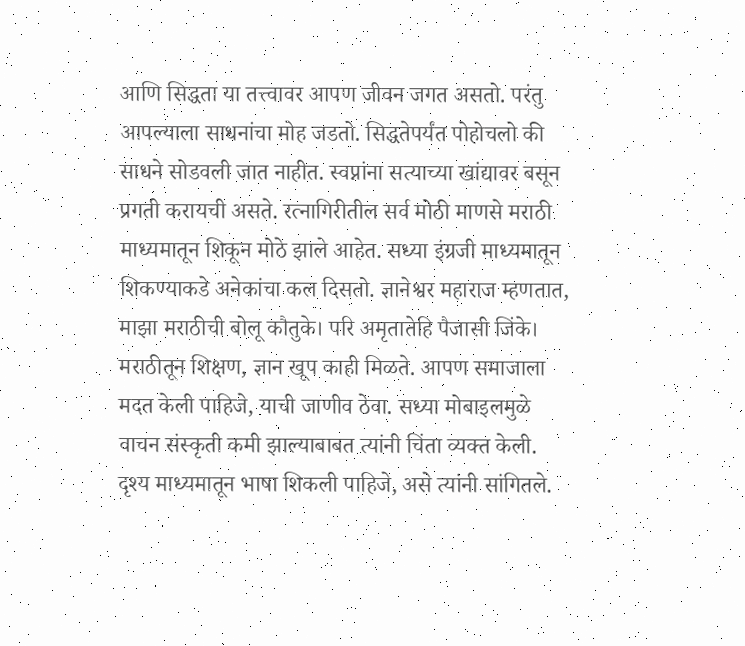आणि सिद्धता या तत्त्वावर आपण जीवन जगत असतो. परंतु आपल्याला साधनांचा मोह जडतो. सिद्धतेपर्यंत पोहोचलो की साधने सोडवली जात नाहीत. स्वप्नांना सत्याच्या खांद्यावर बसून प्रगती करायची असते. रत्नागिरीतील सर्व मोठी माणसे मराठी माध्यमातून शिकून मोठे झाले आहेत. सध्या इंग्रजी माध्यमातून शिकण्याकडे अनेकांचा कल दिसतो. ज्ञानेश्वर महाराज म्हणतात, माझा मराठीची बोलू कौतुके। परि अमृतातेहि पैजासी जिंके। मराठीतून शिक्षण, ज्ञान खूप काही मिळते. आपण समाजाला मदत केली पाहिजे, याची जाणीव ठेवा. सध्या मोबाइलमुळे वाचन संस्कृती कमी झाल्याबाबत त्यांनी चिंता व्यक्त केली. दृश्य माध्यमातून भाषा शिकली पाहिजे, असे त्यांनी सांगितले.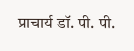प्राचार्य डॉ. पी. पी.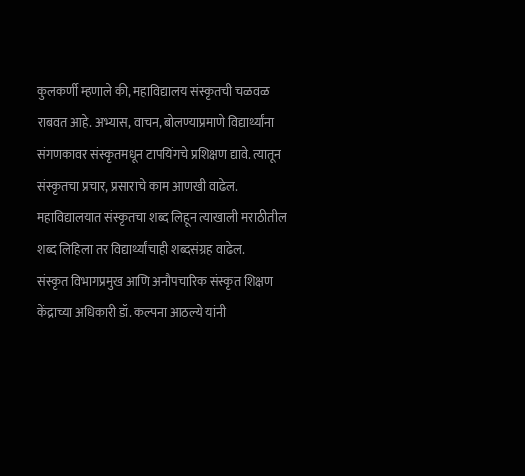कुलकर्णी म्हणाले की, महाविद्यालय संस्कृतची चळवळ राबवत आहे. अभ्यास, वाचन, बोलण्याप्रमाणे विद्यार्थ्यांना संगणकावर संस्कृतमधून टापयिंगचे प्रशिक्षण द्यावे. त्यातून संस्कृतचा प्रचार, प्रसाराचे काम आणखी वाढेल. महाविद्यालयात संस्कृतचा शब्द लिहून त्याखाली मराठीतील शब्द लिहिला तर विद्यार्थ्यांचाही शब्दसंग्रह वाढेल.
संस्कृत विभागप्रमुख आणि अनौपचारिक संस्कृत शिक्षण केंद्राच्या अधिकारी डॉ. कल्पना आठल्ये यांनी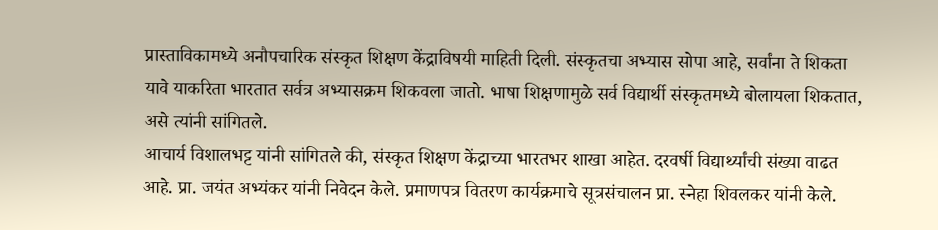प्रास्ताविकामध्ये अनौपचारिक संस्कृत शिक्षण केंद्राविषयी माहिती दिली. संस्कृतचा अभ्यास सोपा आहे, सर्वांना ते शिकता यावे याकरिता भारतात सर्वत्र अभ्यासक्रम शिकवला जातो. भाषा शिक्षणामुळे सर्व विद्यार्थी संस्कृतमध्ये बोलायला शिकतात, असे त्यांनी सांगितले.
आचार्य विशालभट्ट यांनी सांगितले की, संस्कृत शिक्षण केंद्राच्या भारतभर शाखा आहेत. दरवर्षी विद्यार्थ्यांची संख्या वाढत आहे. प्रा. जयंत अभ्यंकर यांनी निवेदन केले. प्रमाणपत्र वितरण कार्यक्रमाचे सूत्रसंचालन प्रा. स्नेहा शिवलकर यांनी केले.